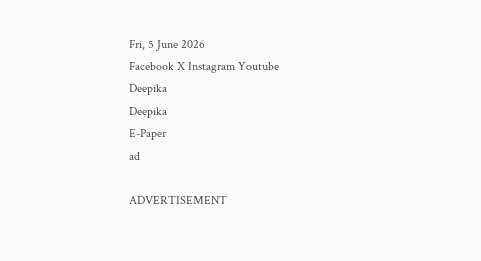Fri, 5 June 2026
Facebook X Instagram Youtube
Deepika
Deepika
E-Paper
ad

ADVERTISEMENT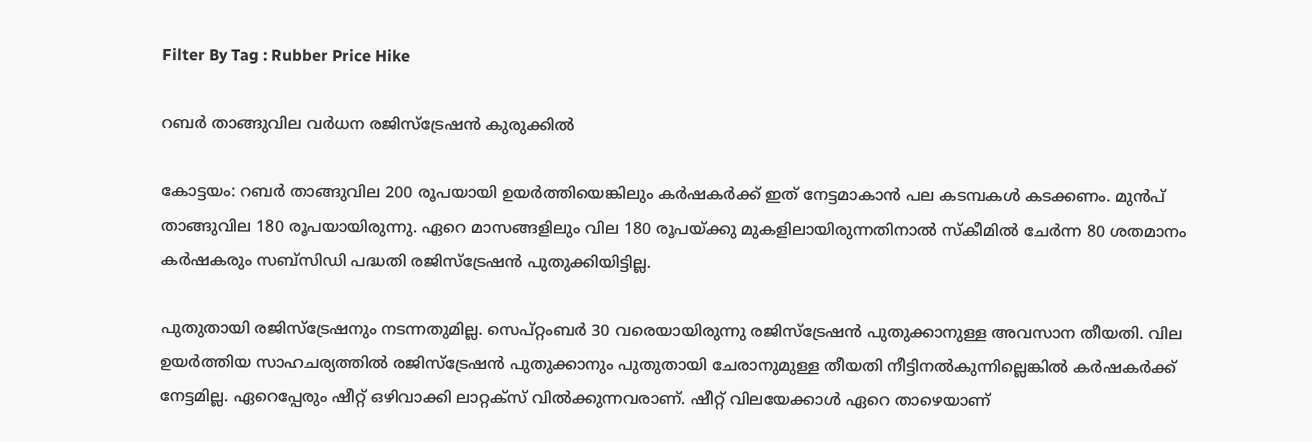Filter By Tag : Rubber Price Hike

റബര്‍ താങ്ങുവില വര്‍ധന രജിസ്‌ട്രേഷന്‍ കുരുക്കില്‍

കോട്ടയം: റബര്‍ താങ്ങുവില 200 രൂപയായി ഉയര്‍ത്തിയെങ്കിലും കര്‍ഷകര്‍ക്ക് ഇത് നേട്ടമാകാന്‍ പല കടമ്പകള്‍ കടക്കണം. മുന്‍പ് താങ്ങുവില 180 രൂപയായിരുന്നു. ഏറെ മാസങ്ങളിലും വില 180 രൂപയ്ക്കു മുകളിലായിരുന്നതിനാല്‍ സ്‌കീമില്‍ ചേര്‍ന്ന 80 ശതമാനം കര്‍ഷകരും സബ്‌സിഡി പദ്ധതി രജിസ്‌ട്രേഷന്‍ പുതുക്കിയിട്ടില്ല.

പുതുതായി രജിസ്‌ട്രേഷനും നടന്നതുമില്ല. സെപ്റ്റംബര്‍ 30 വരെയായിരുന്നു രജിസ്‌ട്രേഷന്‍ പുതുക്കാനുള്ള അവസാന തീയതി. വില ഉയര്‍ത്തിയ സാഹചര്യത്തില്‍ രജിസ്‌ട്രേഷന്‍ പുതുക്കാനും പുതുതായി ചേരാനുമുള്ള തീയതി നീട്ടിനല്‍കുന്നില്ലെങ്കില്‍ കര്‍ഷകര്‍ക്ക് നേട്ടമില്ല. ഏറെപ്പേരും ഷീറ്റ് ഒഴിവാക്കി ലാറ്റക്‌സ് വില്‍ക്കുന്നവരാണ്. ഷീറ്റ് വിലയേക്കാള്‍ ഏറെ താഴെയാണ്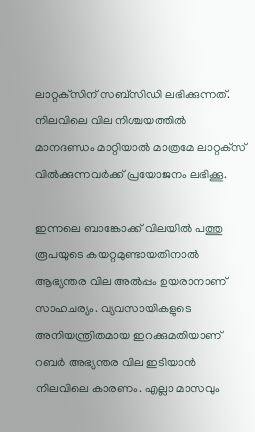ലാറ്റക്‌സിന് സബ്‌സിഡി ലഭിക്കുന്നത്. നിലവിലെ വില നിശ്ചയത്തില്‍ മാനദണ്ഡം മാറ്റിയാല്‍ മാത്രമേ ലാറ്റക്‌സ് വില്‍ക്കുന്നവര്‍ക്ക് പ്രയോജനം ലഭിക്കൂ.

ഇന്നലെ ബാങ്കോക്ക് വിലയില്‍ പത്തു രൂപയുടെ കയറ്റമുണ്ടായതിനാല്‍ ആഭ്യന്തര വില അല്‍പ്പം ഉയരാനാണ് സാഹചര്യം. വ്യവസായികളുടെ അനിയന്ത്രിതമായ ഇറക്കുമതിയാണ് റബര്‍ അഭ്യന്തര വില ഇടിയാന്‍ നിലവിലെ കാരണം. എല്ലാ മാസവും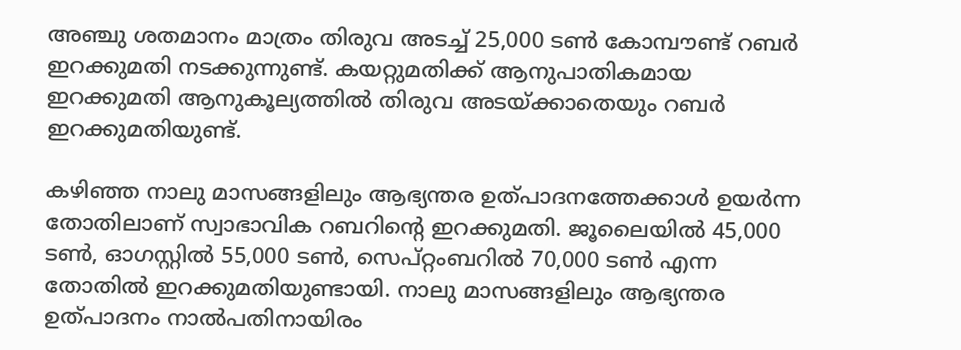അഞ്ചു ശതമാനം മാത്രം തിരുവ അടച്ച് 25,000 ടണ്‍ കോമ്പൗണ്ട് റബര്‍ ഇറക്കുമതി നടക്കുന്നുണ്ട്. കയറ്റുമതിക്ക് ആനുപാതികമായ ഇറക്കുമതി ആനുകൂല്യത്തില്‍ തിരുവ അടയ്ക്കാതെയും റബര്‍ ഇറക്കുമതിയുണ്ട്.

കഴിഞ്ഞ നാലു മാസങ്ങളിലും ആഭ്യന്തര ഉത്പാദനത്തേക്കാള്‍ ഉയര്‍ന്ന തോതിലാണ് സ്വാഭാവിക റബറിന്‍റെ ഇറക്കുമതി. ജൂലൈയില്‍ 45,000 ടണ്‍, ഓഗസ്റ്റില്‍ 55,000 ടണ്‍, സെപ്റ്റംബറില്‍ 70,000 ടണ്‍ എന്ന തോതില്‍ ഇറക്കുമതിയുണ്ടായി. നാലു മാസങ്ങളിലും ആഭ്യന്തര ഉത്പാദനം നാല്‍പതിനായിരം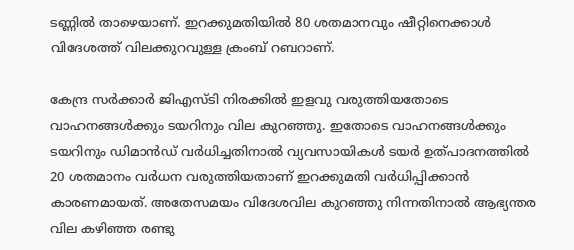ടണ്ണില്‍ താഴെയാണ്. ഇറക്കുമതിയില്‍ 80 ശതമാനവും ഷീറ്റിനെക്കാള്‍ വിദേശത്ത് വിലക്കുറവുള്ള ക്രംബ് റബറാണ്.

കേന്ദ്ര സര്‍ക്കാര്‍ ജിഎസ്ടി നിരക്കില്‍ ഇളവു വരുത്തിയതോടെ വാഹനങ്ങള്‍ക്കും ടയറിനും വില കുറഞ്ഞു. ഇതോടെ വാഹനങ്ങള്‍ക്കും ടയറിനും ഡിമാന്‍ഡ് വര്‍ധിച്ചതിനാല്‍ വ്യവസായികള്‍ ടയര്‍ ഉത്പാദനത്തില്‍ 20 ശതമാനം വര്‍ധന വരുത്തിയതാണ് ഇറക്കുമതി വര്‍ധിപ്പിക്കാന്‍ കാരണമായത്. അതേസമയം വിദേശവില കുറഞ്ഞു നിന്നതിനാല്‍ ആഭ്യന്തര വില കഴിഞ്ഞ രണ്ടു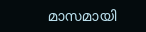മാസമായി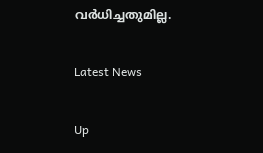വര്‍ധിച്ചതുമില്ല.

Latest News

Up